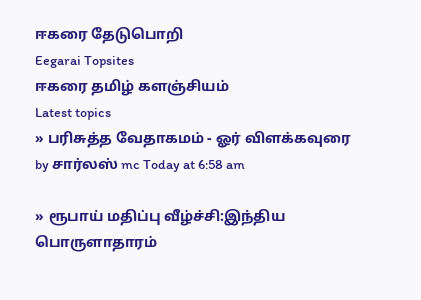ஈகரை தேடுபொறி
Eegarai Topsites
ஈகரை தமிழ் களஞ்சியம்
Latest topics
» பரிசுத்த வேதாகமம் - ஓர் விளக்கவுரை
by சார்லஸ் mc Today at 6:58 am

» ரூபாய் மதிப்பு வீழ்ச்சி:இந்திய பொருளாதாரம்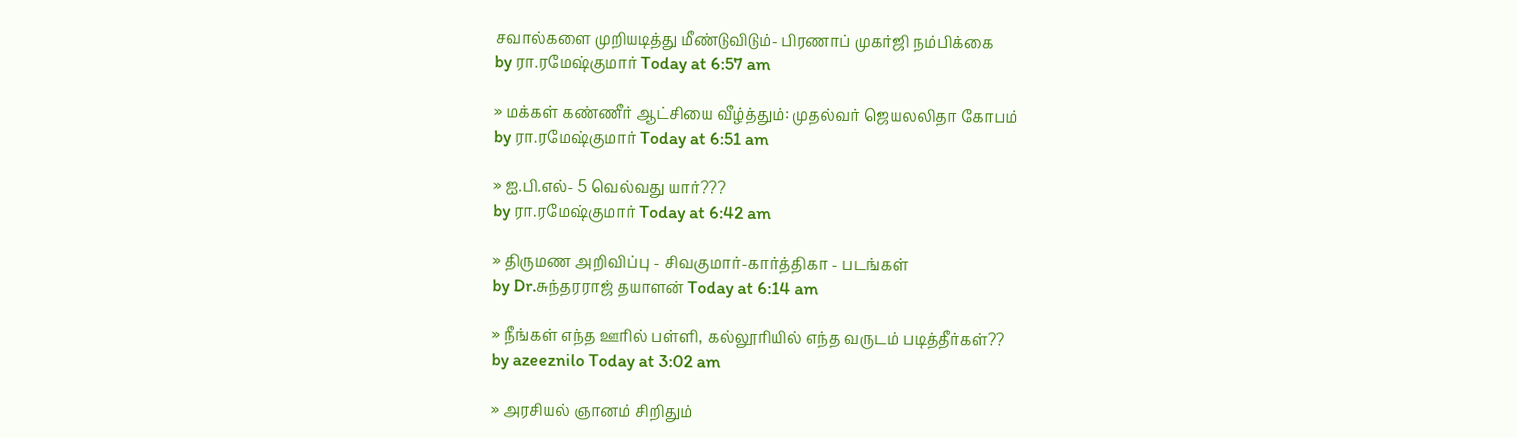சவால்களை முறியடித்து மீண்டுவிடும்- பிரணாப் முகர்ஜி நம்பிக்கை
by ரா.ரமேஷ்குமார் Today at 6:57 am

» மக்கள் கண்ணீர் ஆட்சியை வீழ்த்தும்: முதல்வர் ஜெயலலிதா கோபம்
by ரா.ரமேஷ்குமார் Today at 6:51 am

» ஐ.பி.எல்- 5 வெல்வது யார்???
by ரா.ரமேஷ்குமார் Today at 6:42 am

» திருமண அறிவிப்பு - சிவகுமார்-கார்த்திகா - படங்கள்
by Dr.சுந்தரராஜ் தயாளன் Today at 6:14 am

» நீங்கள் எந்த ஊரில் பள்ளி, கல்லூரியில் எந்த வருடம் படித்தீர்கள்??
by azeeznilo Today at 3:02 am

» அரசியல் ஞானம் சிறிதும்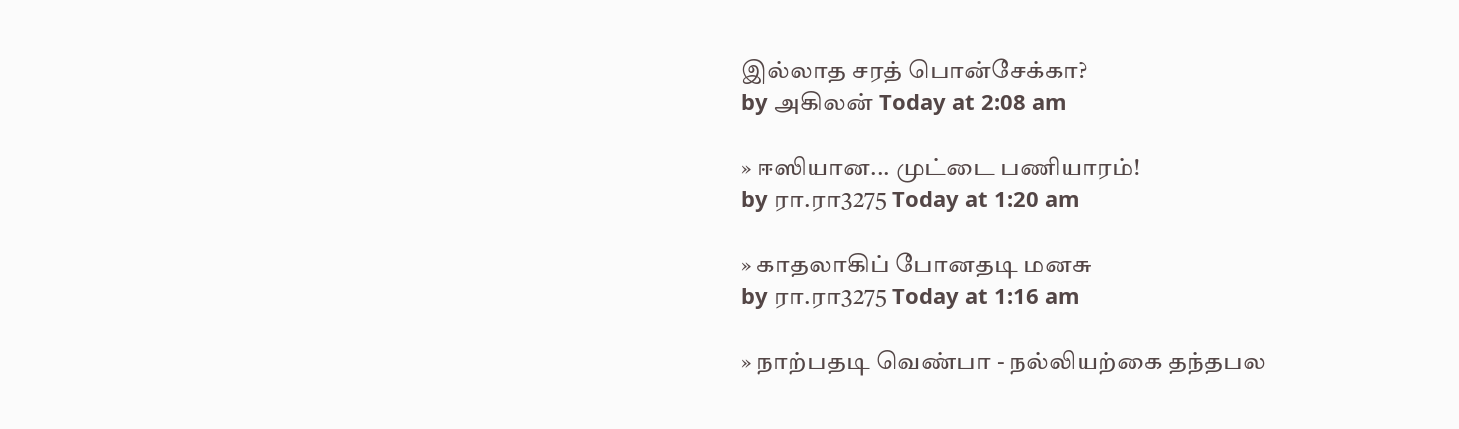இல்லாத சரத் பொன்சேக்கா?
by அகிலன் Today at 2:08 am

» ஈஸியான... முட்டை பணியாரம்!
by ரா.ரா3275 Today at 1:20 am

» காதலாகிப் போனதடி மனசு
by ரா.ரா3275 Today at 1:16 am

» நாற்பதடி வெண்பா - நல்லியற்கை தந்தபல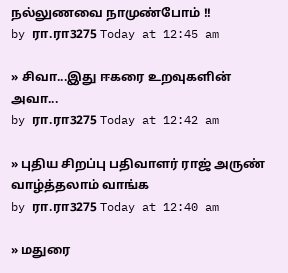நல்லுணவை நாமுண்போம் !!
by ரா.ரா3275 Today at 12:45 am

» சிவா...இது ஈகரை உறவுகளின் அவா...
by ரா.ரா3275 Today at 12:42 am

» புதிய சிறப்பு பதிவாளர் ராஜ் அருண் வாழ்த்தலாம் வாங்க
by ரா.ரா3275 Today at 12:40 am

» மதுரை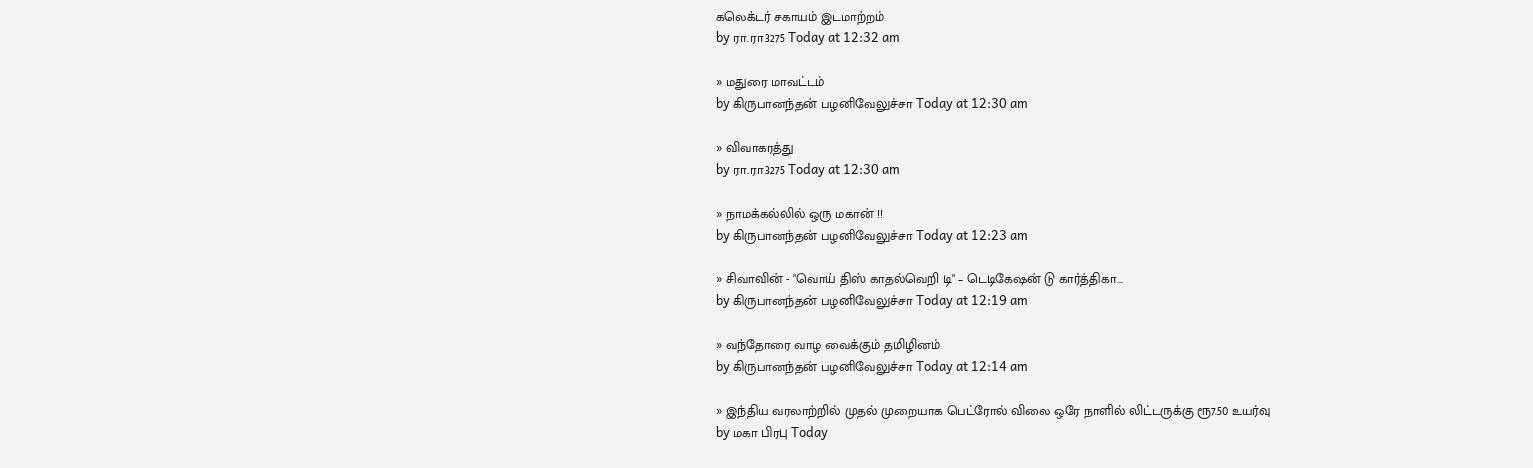கலெக்டர் சகாயம் இடமாற்றம்
by ரா.ரா3275 Today at 12:32 am

» மதுரை மாவட்டம்
by கிருபானந்தன் பழனிவேலுச்சா Today at 12:30 am

» விவாகரத்து
by ரா.ரா3275 Today at 12:30 am

» நாமக்கல்லில் ஒரு மகான் !!
by கிருபானந்தன் பழனிவேலுச்சா Today at 12:23 am

» சிவாவின் - "வொய் திஸ் காதல்வெறி டி" – டெடிகேஷன் டு கார்த்திகா...
by கிருபானந்தன் பழனிவேலுச்சா Today at 12:19 am

» வந்தோரை வாழ வைக்கும் தமிழினம்
by கிருபானந்தன் பழனிவேலுச்சா Today at 12:14 am

» இந்திய வரலாற்றில் முதல் முறையாக பெட்ரோல் விலை ஒரே நாளில் லிட்டருக்கு ரூ7.50 உயர்வு
by மகா பிரபு Today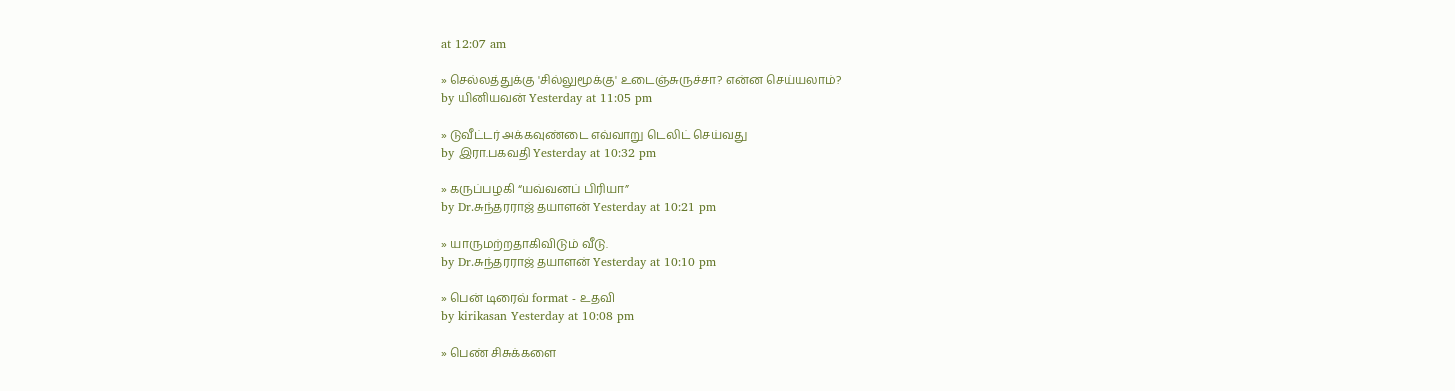at 12:07 am

» செல்லத்துக்கு 'சில்லுமூக்கு' உடைஞ்சுருச்சா? என்ன செய்யலாம்?
by யினியவன் Yesterday at 11:05 pm

» டுவீட்டர் அக்கவுண்டை எவ்வாறு டெலிட் செய்வது
by இரா.பகவதி Yesterday at 10:32 pm

» கருப்பழகி “யவ்வனப் பிரியா”
by Dr.சுந்தரராஜ் தயாளன் Yesterday at 10:21 pm

» யாருமற்றதாகிவிடும் வீடு.
by Dr.சுந்தரராஜ் தயாளன் Yesterday at 10:10 pm

» பென் டிரைவ் format - உதவி
by kirikasan Yesterday at 10:08 pm

» பெண் சிசுக்களை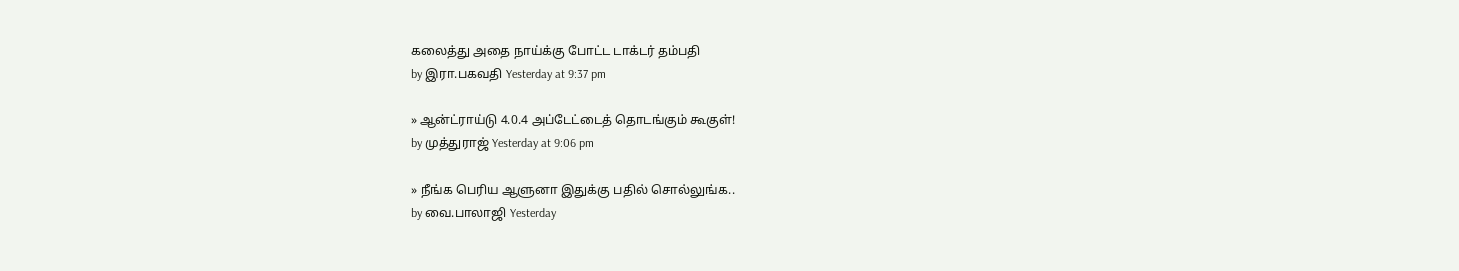கலைத்து அதை நாய்க்கு போட்ட டாக்டர் தம்பதி
by இரா.பகவதி Yesterday at 9:37 pm

» ஆன்ட்ராய்டு 4.0.4 அப்டேட்டைத் தொடங்கும் கூகுள்!
by முத்துராஜ் Yesterday at 9:06 pm

» நீங்க பெரிய ஆளுனா இதுக்கு பதில் சொல்லுங்க..
by வை.பாலாஜி Yesterday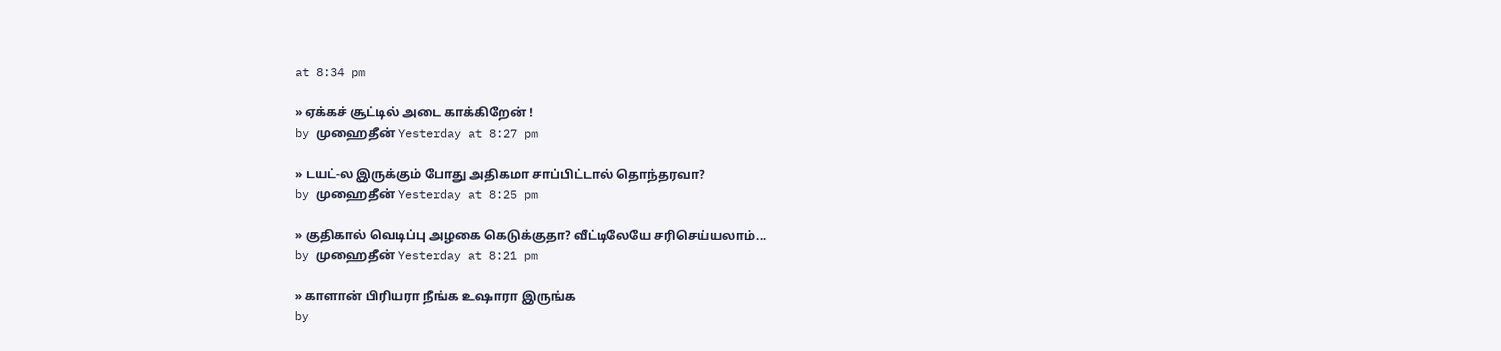at 8:34 pm

» ஏக்கச் சூட்டில் அடை காக்கிறேன் !
by முஹைதீன் Yesterday at 8:27 pm

» டயட்-ல இருக்கும் போது அதிகமா சாப்பிட்டால் தொந்தரவா?
by முஹைதீன் Yesterday at 8:25 pm

» குதிகால் வெடிப்பு அழகை கெடுக்குதா? வீட்டிலேயே சரிசெய்யலாம்...
by முஹைதீன் Yesterday at 8:21 pm

» காளான் பிரியரா நீங்க உஷாரா இருங்க
by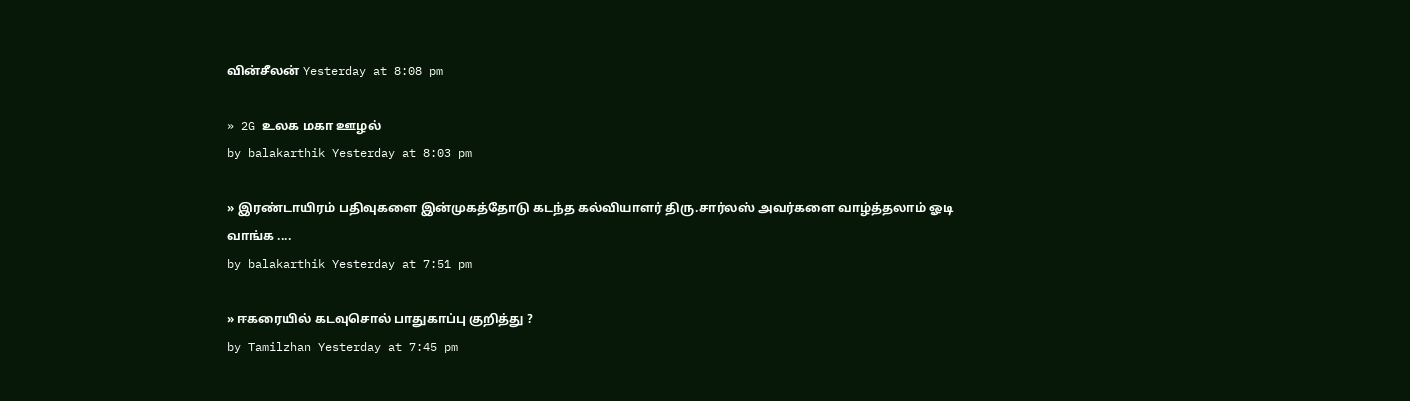வின்சீலன் Yesterday at 8:08 pm

» 2G உலக மகா ஊழல்
by balakarthik Yesterday at 8:03 pm

» இரண்டாயிரம் பதிவுகளை இன்முகத்தோடு கடந்த கல்வியாளர் திரு.சார்லஸ் அவர்களை வாழ்த்தலாம் ஓடி வாங்க ....
by balakarthik Yesterday at 7:51 pm

» ஈகரையில் கடவுசொல் பாதுகாப்பு குறித்து ?
by Tamilzhan Yesterday at 7:45 pm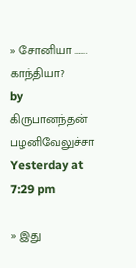» சோனியா ……. காந்தியா?
by கிருபானந்தன் பழனிவேலுச்சா Yesterday at 7:29 pm

» இது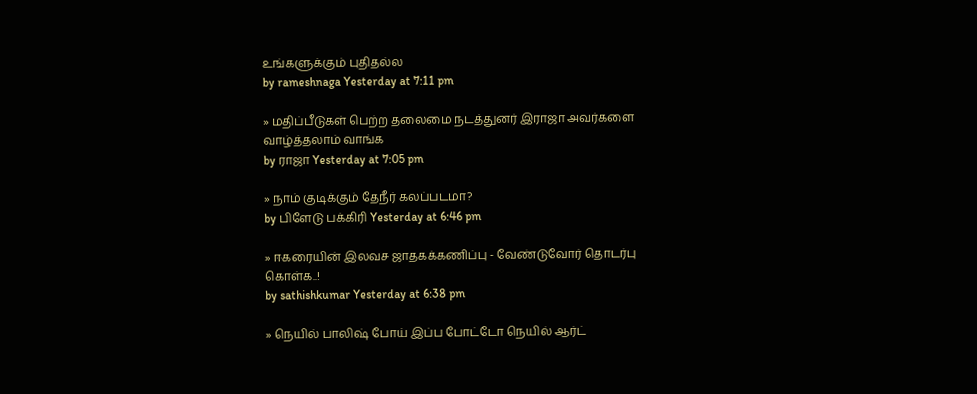உங்களுக்கும் புதிதல்ல
by rameshnaga Yesterday at 7:11 pm

» மதிப்பீடுகள் பெற்ற தலைமை நடத்துனர் இராஜா அவர்களை வாழ்த்தலாம் வாங்க
by ராஜா Yesterday at 7:05 pm

» நாம் குடிக்கும் தேநீர் கலப்படமா?
by பிளேடு பக்கிரி Yesterday at 6:46 pm

» ஈகரையின் இலவச ஜாதகக்கணிப்பு - வேண்டுவோர் தொடர்பு கொள்க..!
by sathishkumar Yesterday at 6:38 pm

» நெயில் பாலிஷ் போய் இப்ப போட்டோ நெயில் ஆர்ட்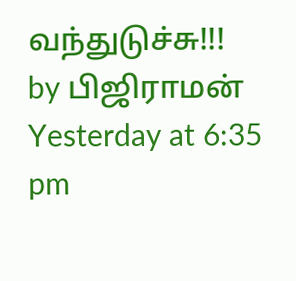வந்துடுச்சு!!!
by பிஜிராமன் Yesterday at 6:35 pm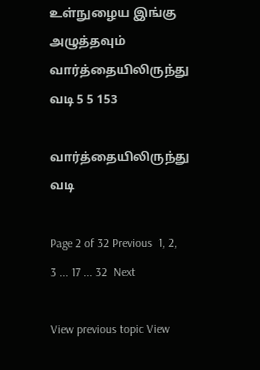உள்நுழைய இங்கு அழுத்தவும்
வார்த்தையிலிருந்து வடி 5 5 153

வார்த்தையிலிருந்து வடி

Page 2 of 32 Previous  1, 2, 3 ... 17 ... 32  Next

View previous topic View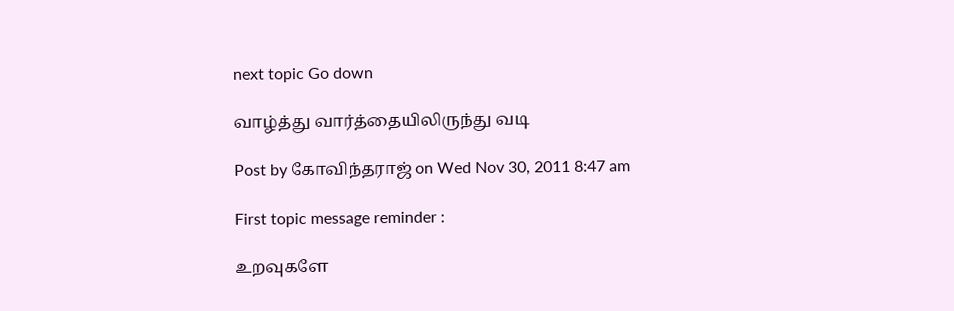next topic Go down

வாழ்த்து வார்த்தையிலிருந்து வடி

Post by கோவிந்தராஜ் on Wed Nov 30, 2011 8:47 am

First topic message reminder :

உறவுகளே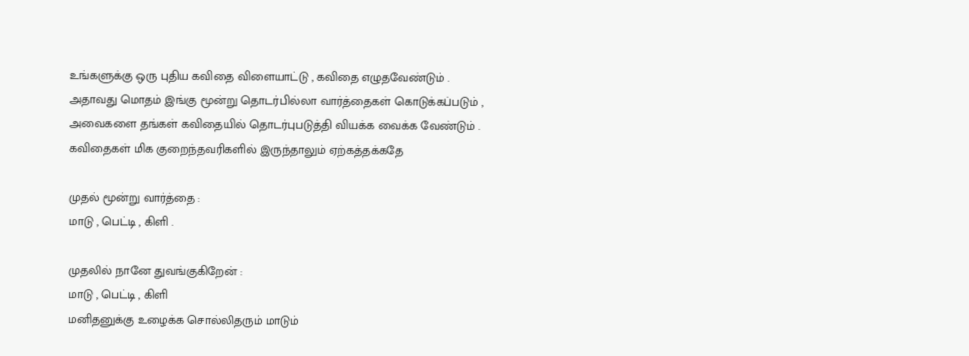உங்களுக்கு ஒரு புதிய கவிதை விளையாட்டு , கவிதை எழுதவேண்டும் .
அதாவது மொதம் இங்கு மூன்று தொடர்பில்லா வார்த்தைகள் கொடுக்கப்படும் ,
அவைகளை தங்கள் கவிதையில் தொடர்புபடுத்தி வியக்க வைக்க வேண்டும் .
கவிதைகள் மிக குறைந்தவரிகளில் இருந்தாலும் ஏற்கத்தக்கதே

முதல் மூன்று வார்த்தை :
மாடு , பெட்டி , கிளி .

முதலில் நானே துவங்குகிறேன் :
மாடு , பெட்டி , கிளி
மனிதனுக்கு உழைக்க சொல்லிதரும் மாடும்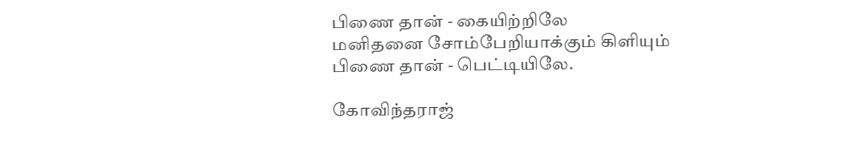பிணை தான் - கையிற்றிலே
மனிதனை சோம்பேறியாக்கும் கிளியும்
பிணை தான் - பெட்டியிலே.

கோவிந்தராஜ்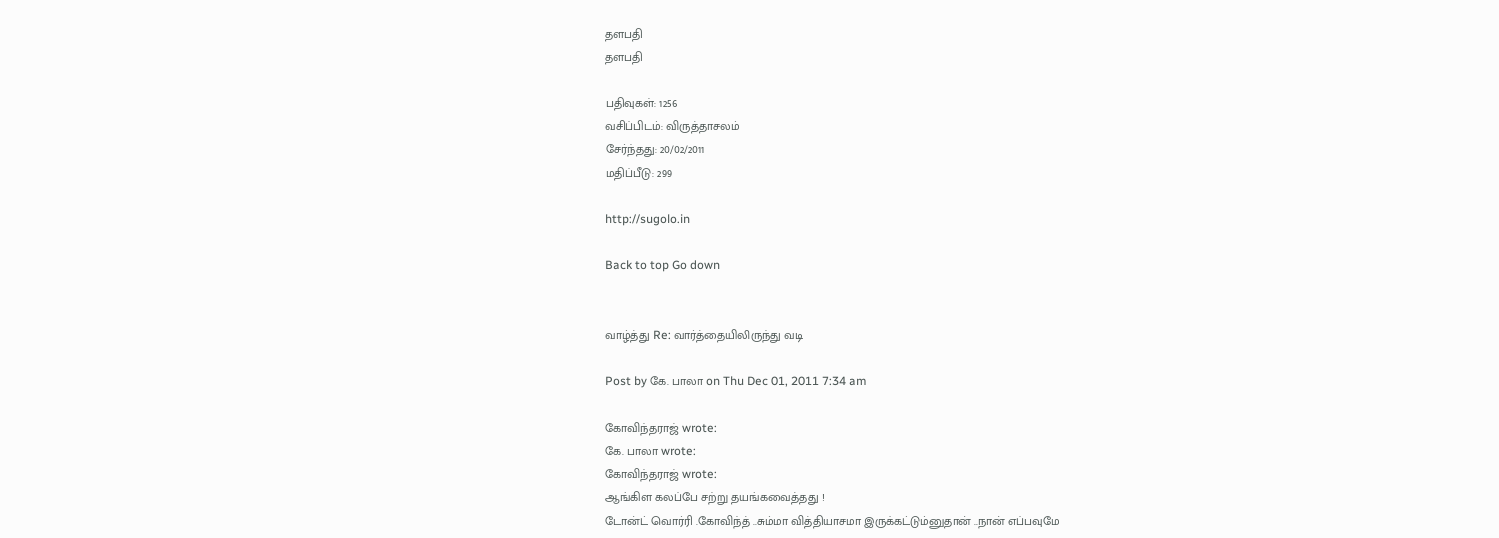தளபதி
தளபதி

பதிவுகள்: 1256
வசிப்பிடம்: விருத்தாசலம்
சேர்ந்தது: 20/02/2011
மதிப்பீடு: 299

http://sugolo.in

Back to top Go down


வாழ்த்து Re: வார்த்தையிலிருந்து வடி

Post by கே. பாலா on Thu Dec 01, 2011 7:34 am

கோவிந்தராஜ் wrote:
கே. பாலா wrote:
கோவிந்தராஜ் wrote:
ஆங்கிள கலப்பே சற்று தயங்கவைத்தது !
டோன்ட் வொர்ரி .கோவிந்த் ..சும்மா வித்தியாசமா இருக்கட்டும்னுதான் ..நான் எப்பவுமே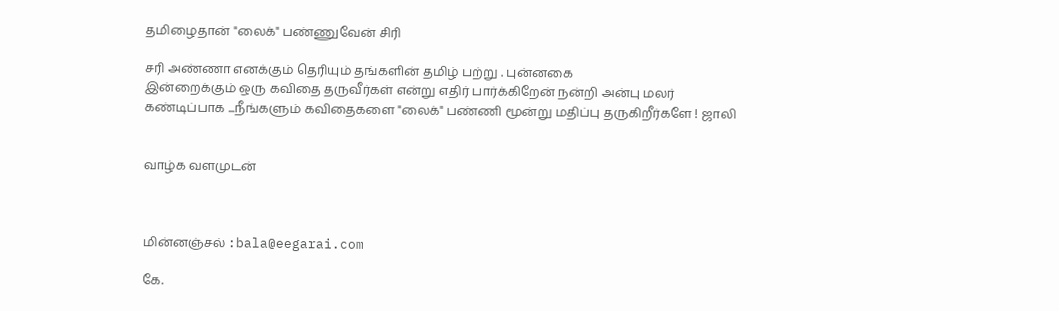தமிழைதான் "லைக்" பண்ணுவேன் சிரி

சரி அண்ணா எனக்கும் தெரியும் தங்களின் தமிழ் பற்று . புன்னகை
இன்றைக்கும் ஒரு கவிதை தருவீர்கள் என்று எதிர் பார்க்கிறேன் நன்றி அன்பு மலர்
கண்டிப்பாக ...நீங்களும் கவிதைகளை "லைக்" பண்ணி மூன்று மதிப்பு தருகிறீர்களே ! ஜாலி


வாழ்க வளமுடன்



மின்னஞ்சல் :bala@eegarai.com

கே.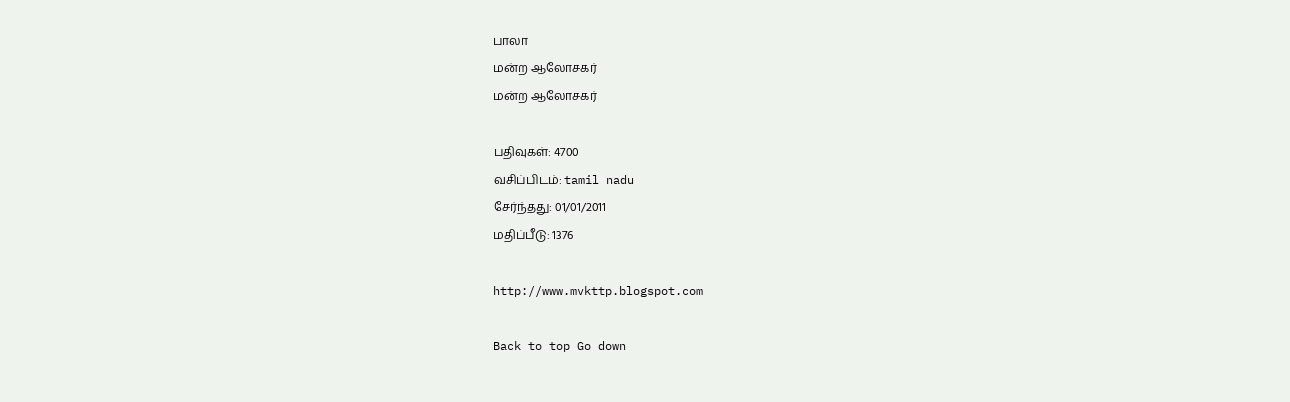பாலா
மன்ற ஆலோசகர்
மன்ற ஆலோசகர்

பதிவுகள்: 4700
வசிப்பிடம்: tamil nadu
சேர்ந்தது: 01/01/2011
மதிப்பீடு: 1376

http://www.mvkttp.blogspot.com

Back to top Go down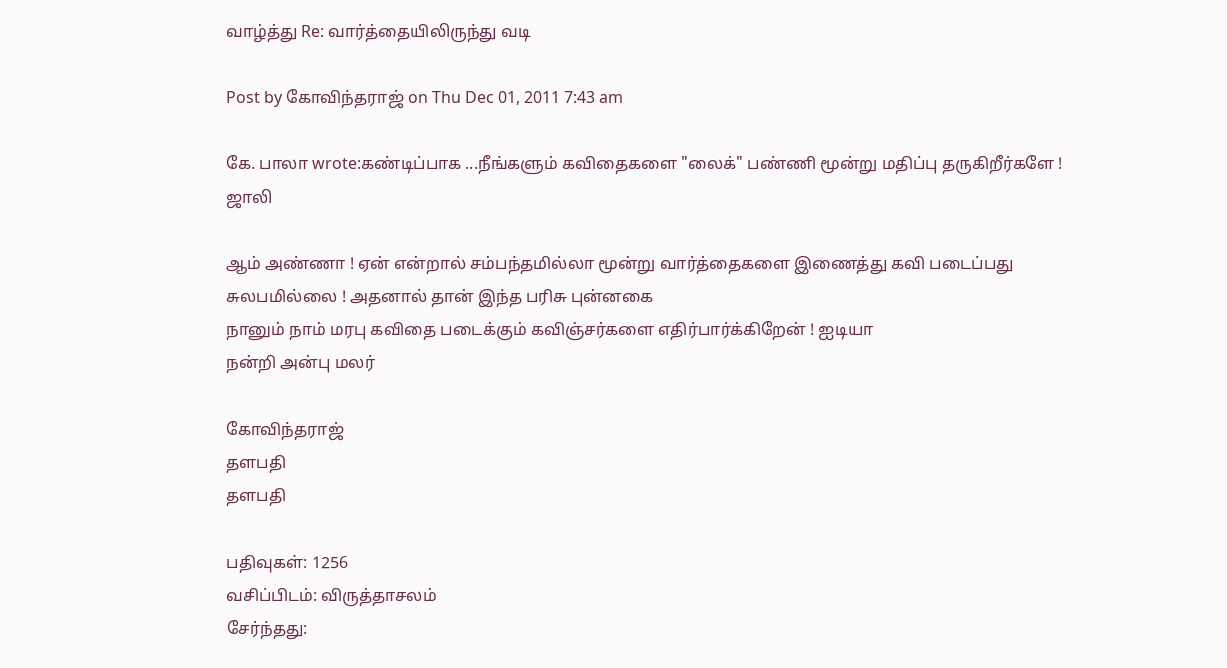வாழ்த்து Re: வார்த்தையிலிருந்து வடி

Post by கோவிந்தராஜ் on Thu Dec 01, 2011 7:43 am

கே. பாலா wrote:கண்டிப்பாக ...நீங்களும் கவிதைகளை "லைக்" பண்ணி மூன்று மதிப்பு தருகிறீர்களே ! ஜாலி

ஆம் அண்ணா ! ஏன் என்றால் சம்பந்தமில்லா மூன்று வார்த்தைகளை இணைத்து கவி படைப்பது சுலபமில்லை ! அதனால் தான் இந்த பரிசு புன்னகை
நானும் நாம் மரபு கவிதை படைக்கும் கவிஞ்சர்களை எதிர்பார்க்கிறேன் ! ஐடியா
நன்றி அன்பு மலர்

கோவிந்தராஜ்
தளபதி
தளபதி

பதிவுகள்: 1256
வசிப்பிடம்: விருத்தாசலம்
சேர்ந்தது: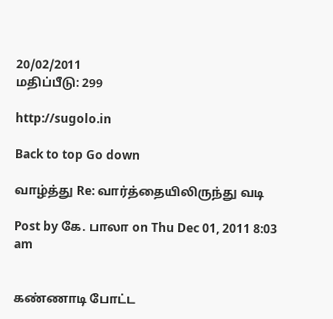20/02/2011
மதிப்பீடு: 299

http://sugolo.in

Back to top Go down

வாழ்த்து Re: வார்த்தையிலிருந்து வடி

Post by கே. பாலா on Thu Dec 01, 2011 8:03 am


கண்ணாடி போட்ட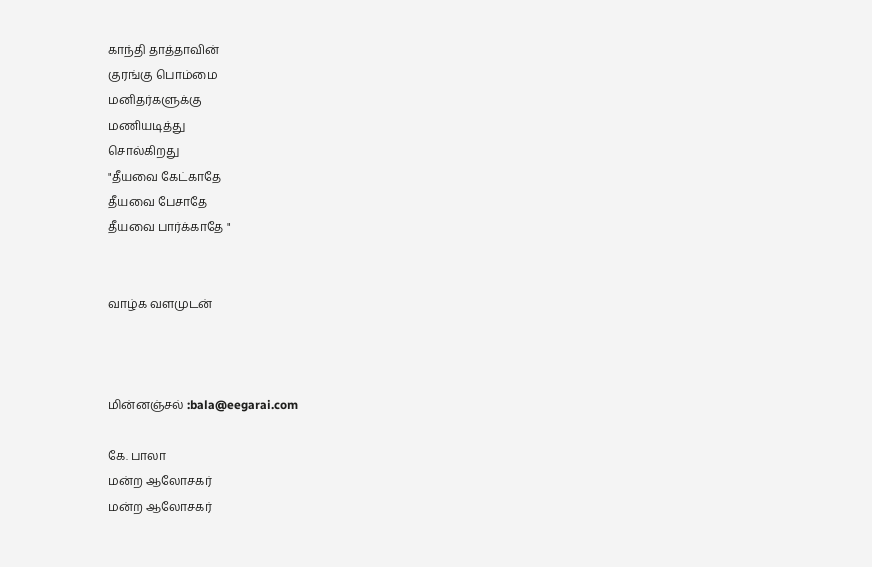காந்தி தாத்தாவின்
குரங்கு பொம்மை
மனிதர்களுக்கு
மணியடித்து
சொல்கிறது
"தீயவை கேட்காதே
தீயவை பேசாதே
தீயவை பார்க்காதே "


வாழ்க வளமுடன்



மின்னஞ்சல் :bala@eegarai.com

கே. பாலா
மன்ற ஆலோசகர்
மன்ற ஆலோசகர்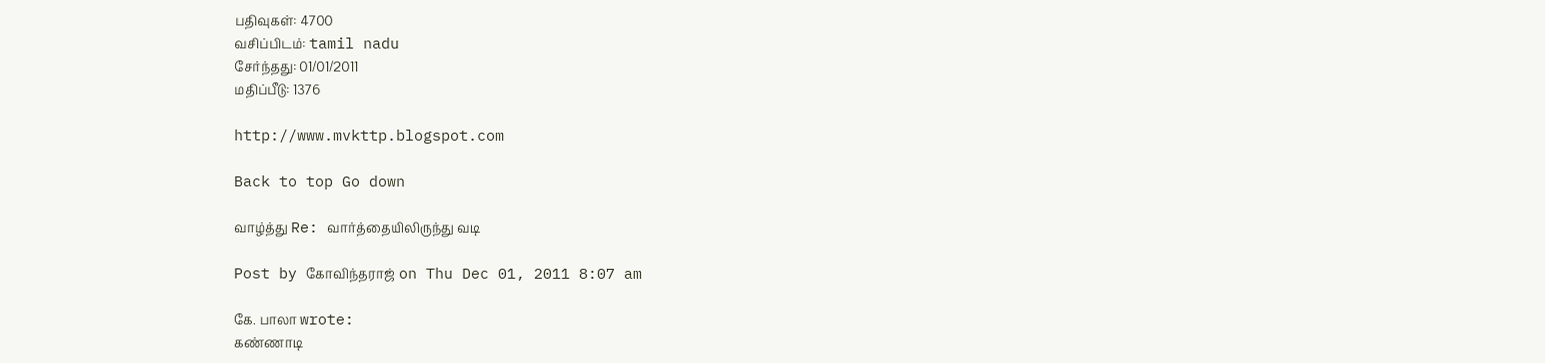பதிவுகள்: 4700
வசிப்பிடம்: tamil nadu
சேர்ந்தது: 01/01/2011
மதிப்பீடு: 1376

http://www.mvkttp.blogspot.com

Back to top Go down

வாழ்த்து Re: வார்த்தையிலிருந்து வடி

Post by கோவிந்தராஜ் on Thu Dec 01, 2011 8:07 am

கே. பாலா wrote:
கண்ணாடி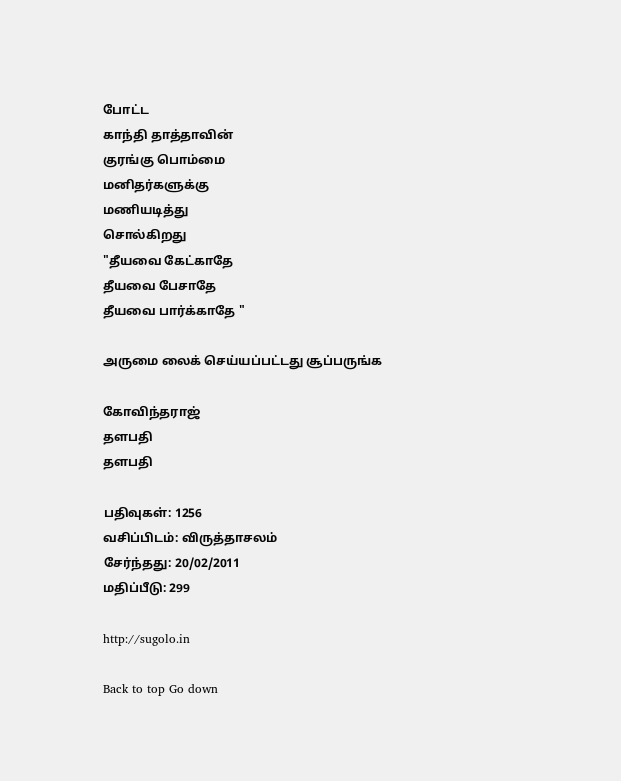போட்ட
காந்தி தாத்தாவின்
குரங்கு பொம்மை
மனிதர்களுக்கு
மணியடித்து
சொல்கிறது
"தீயவை கேட்காதே
தீயவை பேசாதே
தீயவை பார்க்காதே "

அருமை லைக் செய்யப்பட்டது சூப்பருங்க

கோவிந்தராஜ்
தளபதி
தளபதி

பதிவுகள்: 1256
வசிப்பிடம்: விருத்தாசலம்
சேர்ந்தது: 20/02/2011
மதிப்பீடு: 299

http://sugolo.in

Back to top Go down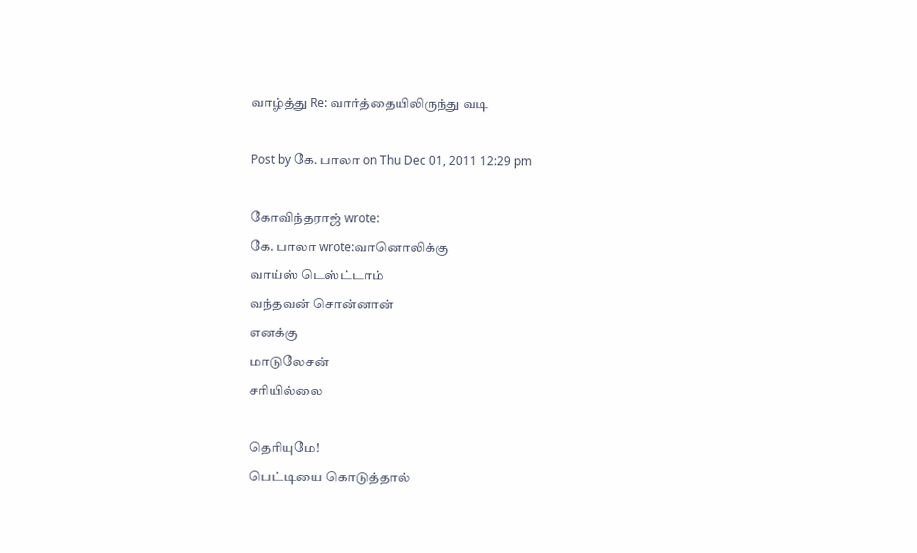வாழ்த்து Re: வார்த்தையிலிருந்து வடி

Post by கே. பாலா on Thu Dec 01, 2011 12:29 pm

கோவிந்தராஜ் wrote:
கே. பாலா wrote:வானொலிக்கு
வாய்ஸ் டெஸ்ட்டாம்
வந்தவன் சொன்னான்
எனக்கு
மாடுலேசன்
சரியில்லை

தெரியுமே!
பெட்டியை கொடுத்தால்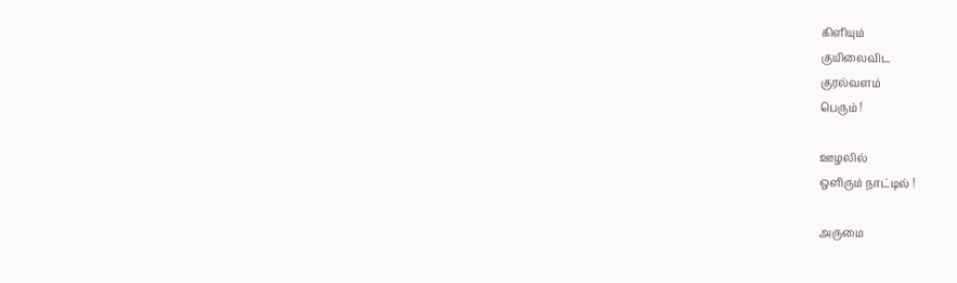கிளியும்
குயிலைவிட
குரல்வளம்
பெரும் !

ஊழலில்
ஒளிரும் நாட்டில் !

அருமை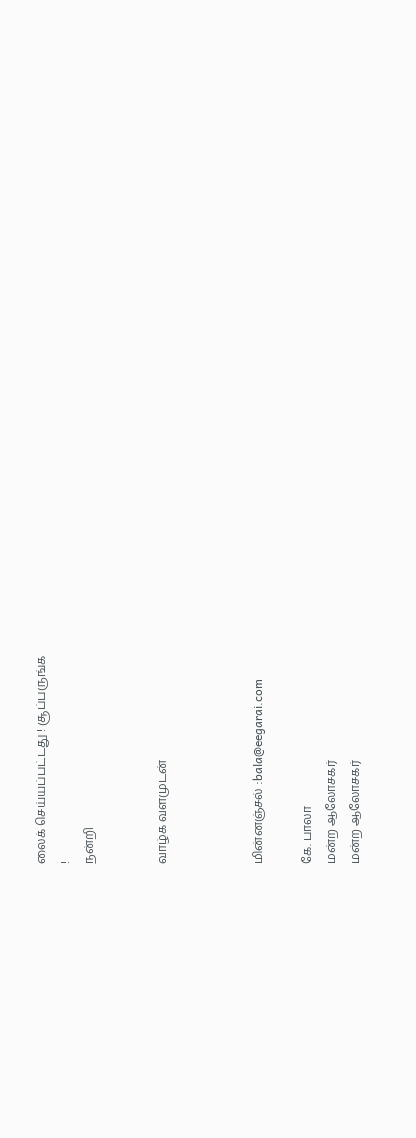லைக் செய்யப்பட்டது ! சூப்பருங்க
!
நன்றி


வாழ்க வளமுடன்



மின்னஞ்சல் :bala@eegarai.com

கே. பாலா
மன்ற ஆலோசகர்
மன்ற ஆலோசகர்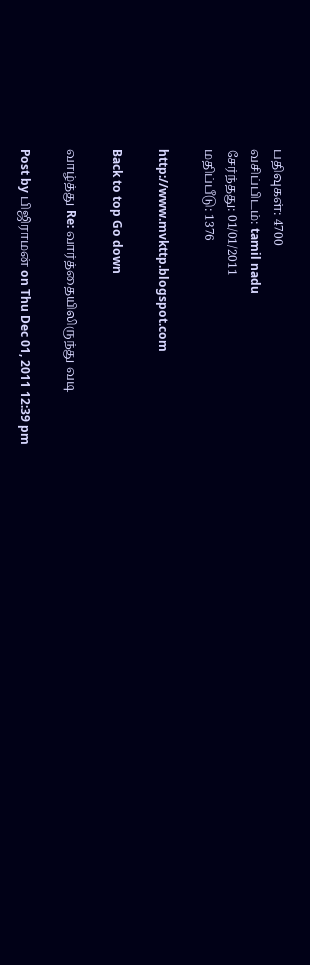பதிவுகள்: 4700
வசிப்பிடம்: tamil nadu
சேர்ந்தது: 01/01/2011
மதிப்பீடு: 1376

http://www.mvkttp.blogspot.com

Back to top Go down

வாழ்த்து Re: வார்த்தையிலிருந்து வடி

Post by பிஜிராமன் on Thu Dec 01, 2011 12:39 pm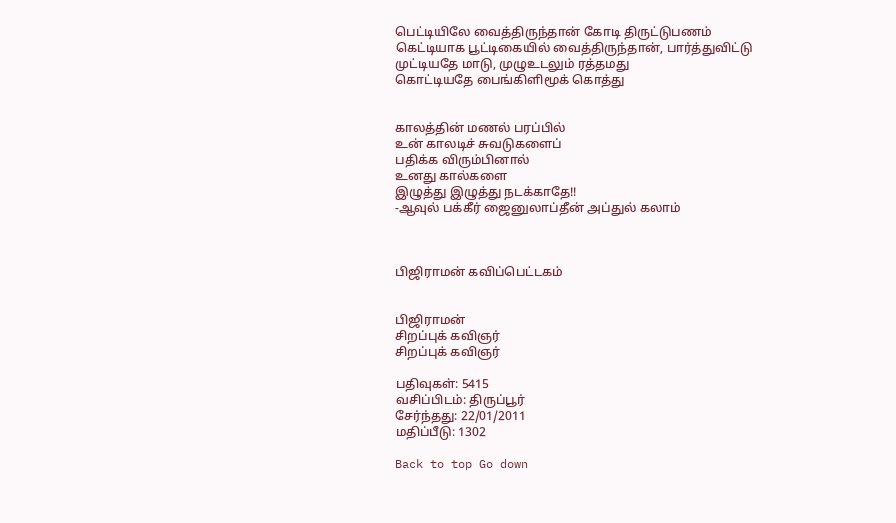பெட்டியிலே வைத்திருந்தான் கோடி திருட்டுபணம்
கெட்டியாக பூட்டிகையில் வைத்திருந்தான், பார்த்துவிட்டு
முட்டியதே மாடு, முழுஉடலும் ரத்தமது
கொட்டியதே பைங்கிளிமூக் கொத்து


காலத்தின் மணல் பரப்பில்
உன் காலடிச் சுவடுகளைப்
பதிக்க விரும்பினால்
உனது கால்களை
இழுத்து இழுத்து நடக்காதே!!
-ஆவுல் பக்கீர் ஜைனுலாப்தீன் அப்துல் கலாம்



பிஜிராமன் கவிப்பெட்டகம்


பிஜிராமன்
சிறப்புக் கவிஞர்
சிறப்புக் கவிஞர்

பதிவுகள்: 5415
வசிப்பிடம்: திருப்பூர்
சேர்ந்தது: 22/01/2011
மதிப்பீடு: 1302

Back to top Go down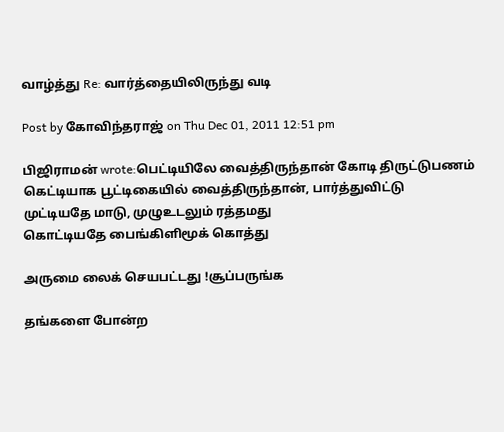வாழ்த்து Re: வார்த்தையிலிருந்து வடி

Post by கோவிந்தராஜ் on Thu Dec 01, 2011 12:51 pm

பிஜிராமன் wrote:பெட்டியிலே வைத்திருந்தான் கோடி திருட்டுபணம்
கெட்டியாக பூட்டிகையில் வைத்திருந்தான், பார்த்துவிட்டு
முட்டியதே மாடு, முழுஉடலும் ரத்தமது
கொட்டியதே பைங்கிளிமூக் கொத்து

அருமை லைக் செயபட்டது !சூப்பருங்க

தங்களை போன்ற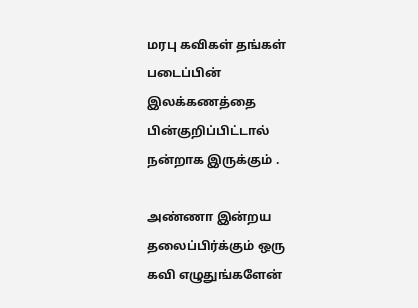மரபு கவிகள் தங்கள் படைப்பின் இலக்கணத்தை பின்குறிப்பிட்டால் நன்றாக இருக்கும் .

அண்ணா இன்றய தலைப்பிர்க்கும் ஒரு கவி எழுதுங்களேன்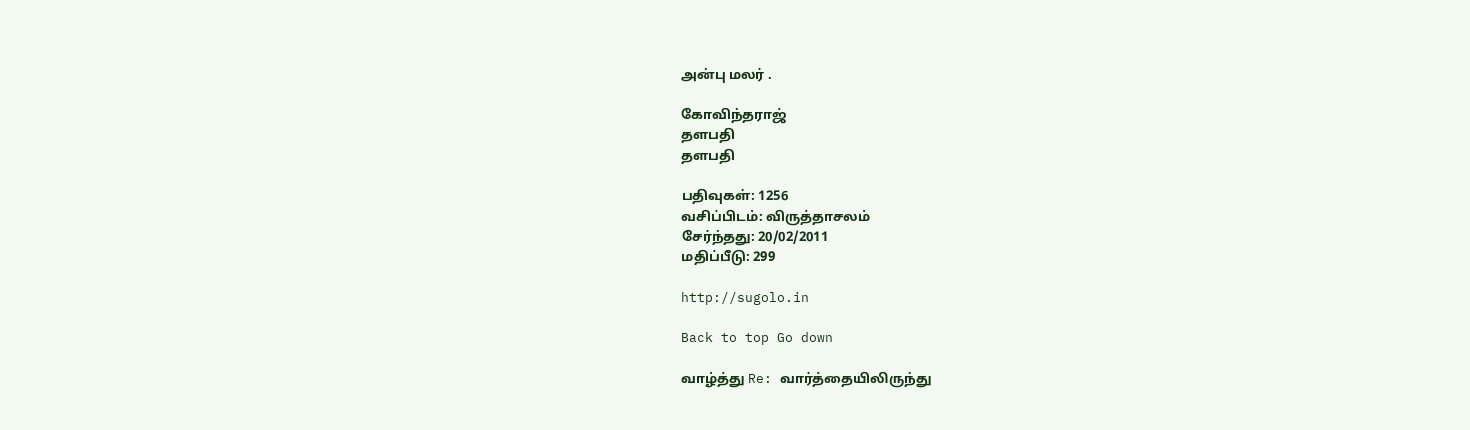அன்பு மலர் .

கோவிந்தராஜ்
தளபதி
தளபதி

பதிவுகள்: 1256
வசிப்பிடம்: விருத்தாசலம்
சேர்ந்தது: 20/02/2011
மதிப்பீடு: 299

http://sugolo.in

Back to top Go down

வாழ்த்து Re: வார்த்தையிலிருந்து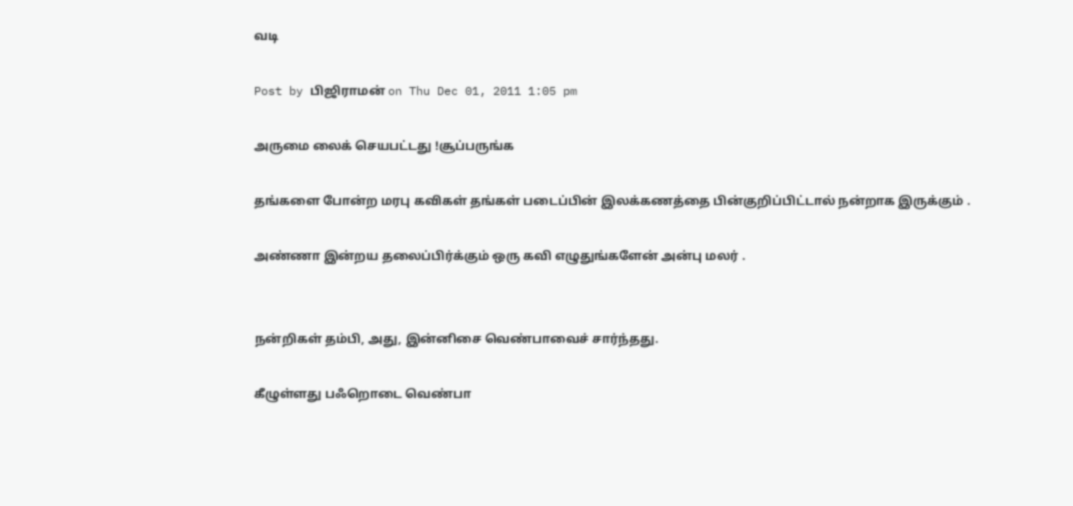வடி

Post by பிஜிராமன் on Thu Dec 01, 2011 1:05 pm

அருமை லைக் செயபட்டது !சூப்பருங்க

தங்களை போன்ற மரபு கவிகள் தங்கள் படைப்பின் இலக்கணத்தை பின்குறிப்பிட்டால் நன்றாக இருக்கும் .

அண்ணா இன்றய தலைப்பிர்க்கும் ஒரு கவி எழுதுங்களேன் அன்பு மலர் .


நன்றிகள் தம்பி, அது, இன்னிசை வெண்பாவைச் சார்ந்தது.

கீழுள்ளது பஃறொடை வெண்பா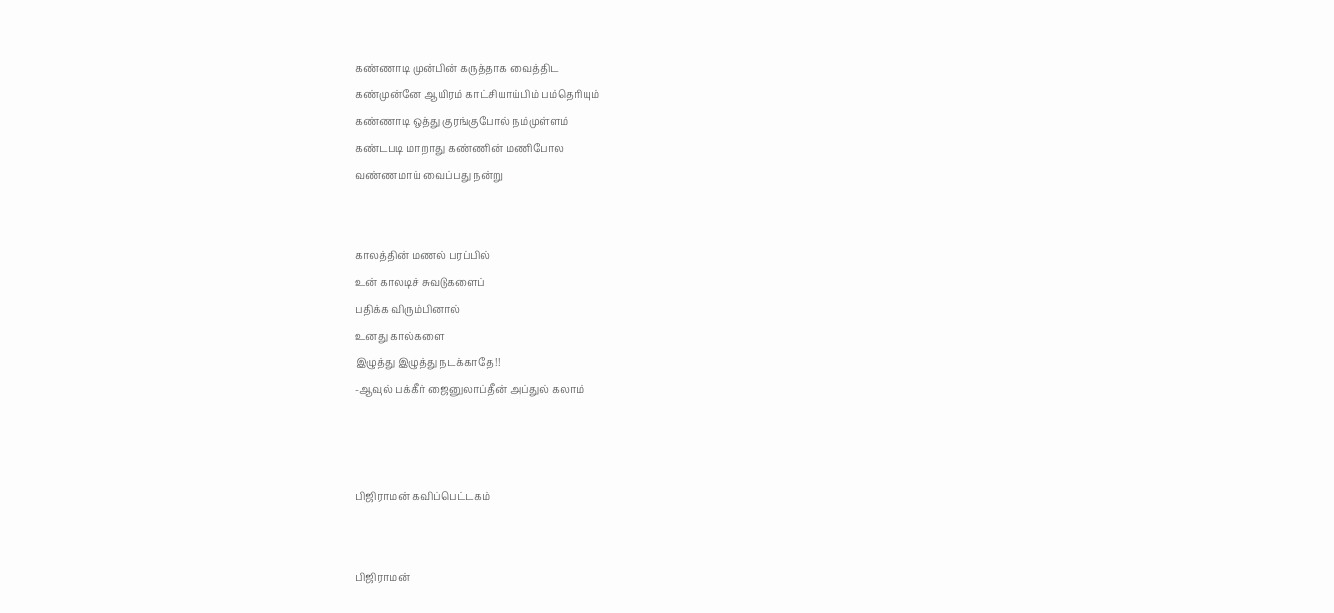கண்ணாடி முன்பின் கருத்தாக வைத்திட
கண்முன்னே ஆயிரம் காட்சியாய்பிம் பம்தெரியும்
கண்ணாடி ஒத்து குரங்குபோல் நம்முள்ளம்
கண்டபடி மாறாது கண்ணின் மணிபோல
வண்ணமாய் வைப்பது நன்று


காலத்தின் மணல் பரப்பில்
உன் காலடிச் சுவடுகளைப்
பதிக்க விரும்பினால்
உனது கால்களை
இழுத்து இழுத்து நடக்காதே!!
-ஆவுல் பக்கீர் ஜைனுலாப்தீன் அப்துல் கலாம்



பிஜிராமன் கவிப்பெட்டகம்


பிஜிராமன்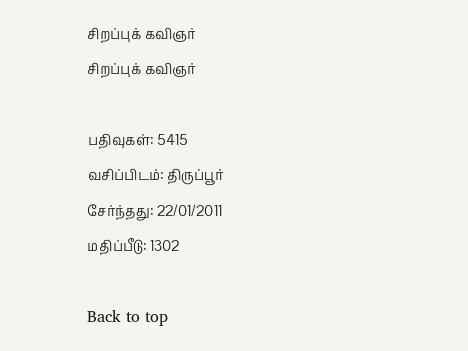சிறப்புக் கவிஞர்
சிறப்புக் கவிஞர்

பதிவுகள்: 5415
வசிப்பிடம்: திருப்பூர்
சேர்ந்தது: 22/01/2011
மதிப்பீடு: 1302

Back to top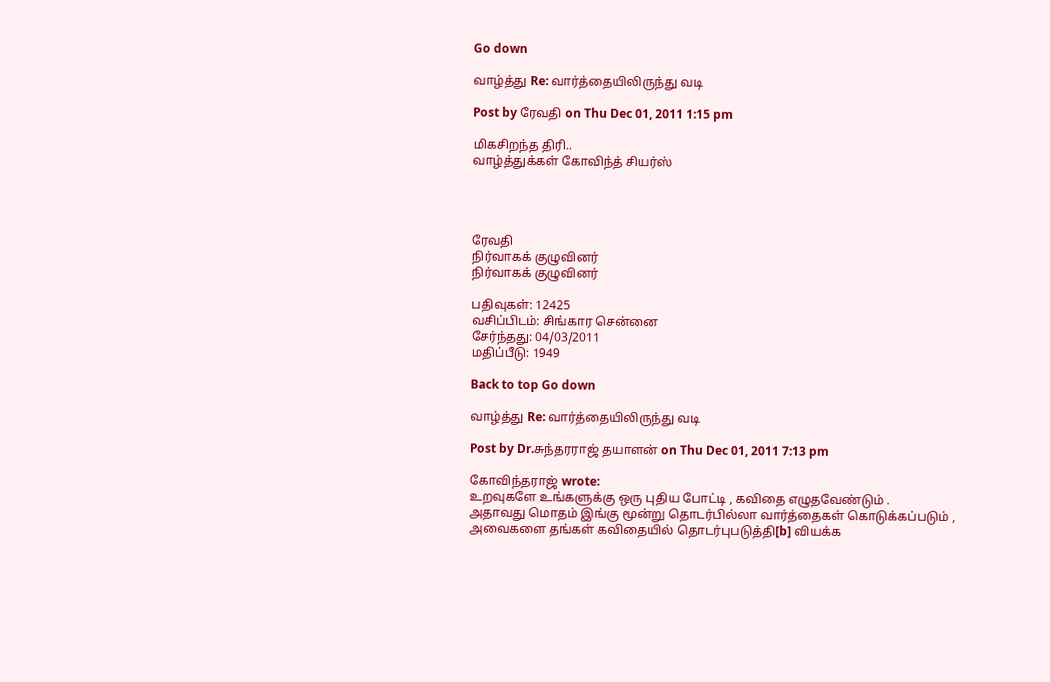Go down

வாழ்த்து Re: வார்த்தையிலிருந்து வடி

Post by ரேவதி on Thu Dec 01, 2011 1:15 pm

மிகசிறந்த திரி..
வாழ்த்துக்கள் கோவிந்த் சியர்ஸ்




ரேவதி
நிர்வாகக் குழுவினர்
நிர்வாகக் குழுவினர்

பதிவுகள்: 12425
வசிப்பிடம்: சிங்கார சென்னை
சேர்ந்தது: 04/03/2011
மதிப்பீடு: 1949

Back to top Go down

வாழ்த்து Re: வார்த்தையிலிருந்து வடி

Post by Dr.சுந்தரராஜ் தயாளன் on Thu Dec 01, 2011 7:13 pm

கோவிந்தராஜ் wrote:
உறவுகளே உங்களுக்கு ஒரு புதிய போட்டி , கவிதை எழுதவேண்டும் .
அதாவது மொதம் இங்கு மூன்று தொடர்பில்லா வார்த்தைகள் கொடுக்கப்படும் ,
அவைகளை தங்கள் கவிதையில் தொடர்புபடுத்தி[b] வியக்க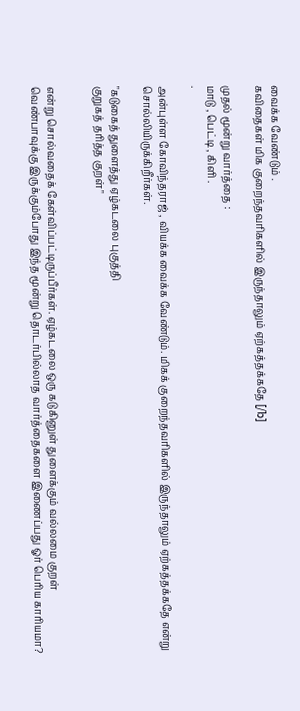வைக்க வேண்டும் .
கவிதைகள் மிக குறைந்தவரிகளில் இருந்தாலும் ஏற்கத்தக்கதே [/b]

முதல் மூன்று வார்த்தை :
மாடு , பெட்டி , கிளி .
.

அன்புள்ள கோவிந்தராஜ் , வியக்க வைக்க வேண்டும். மிகக் குறைந்தவரிகளில் இருந்தாலும் ஏற்கத்தக்கதே என்று சொல்லியிருக்கிறீர்கள்.

"கடுகைத் துளைத்து ஏழ்கடலை புகுத்தி
குறுகத் தரித்த குறள்"


என்று சொல்வதைக் கேள்விப்பட்டிருப்பீர்கள். ஏழ்கடலை ஒரு கடுகினுள் துளைக்கும் வல்லமை குறள் வெண்பாவுக்கு இருக்கும்போது இந்த மூன்று தொடர்பில்லாத வார்த்தைகளை இணைப்பது ஓர் பெரிய காரியமா?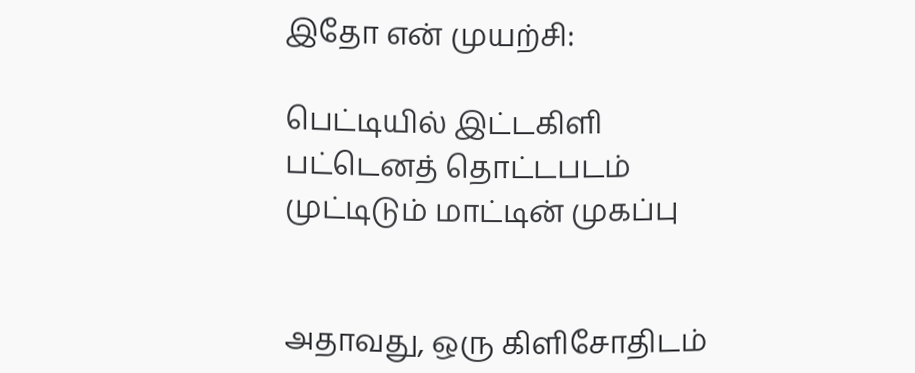இதோ என் முயற்சி:

பெட்டியில் இட்டகிளி பட்டெனத் தொட்டபடம்
முட்டிடும் மாட்டின் முகப்பு


அதாவது, ஒரு கிளிசோதிடம்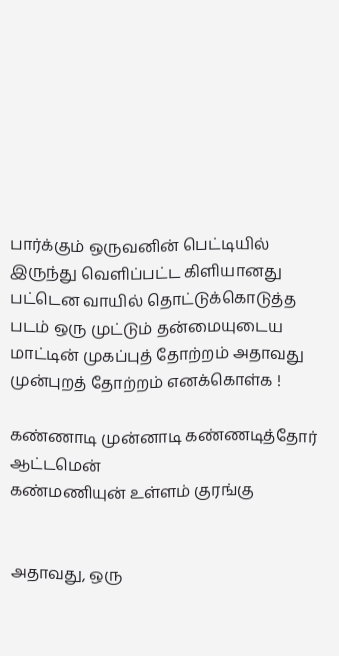பார்க்கும் ஒருவனின் பெட்டியில் இருந்து வெளிப்பட்ட கிளியானது பட்டென வாயில் தொட்டுக்கொடுத்த படம் ஒரு முட்டும் தன்மையுடைய மாட்டின் முகப்புத் தோற்றம் அதாவது முன்புறத் தோற்றம் எனக்கொள்க !

கண்ணாடி முன்னாடி கண்ணடித்தோர் ஆட்டமென்
கண்மணியுன் உள்ளம் குரங்கு


அதாவது, ஒரு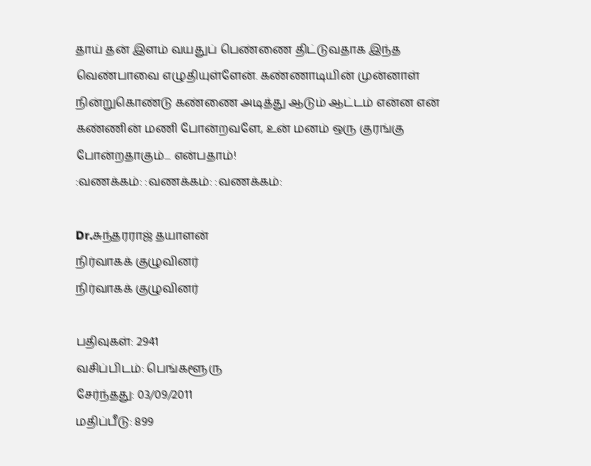தாய் தன் இளம் வயதுப் பெண்ணை திட்டுவதாக இந்த வெண்பாவை எழுதியுள்ளேன். கண்ணாடியின் முன்னாள் நின்றுகொண்டு கண்ணை அடித்து ஆடும் ஆட்டம் என்ன என் கண்ணின் மணி போன்றவளே, உன் மனம் ஒரு குரங்கு போன்றதாகும்... என்பதாம்!
:வணக்கம்: :வணக்கம்: :வணக்கம்:

Dr.சுந்தரராஜ் தயாளன்
நிர்வாகக் குழுவினர்
நிர்வாகக் குழுவினர்

பதிவுகள்: 2941
வசிப்பிடம்: பெங்களூரு
சேர்ந்தது: 03/09/2011
மதிப்பீடு: 899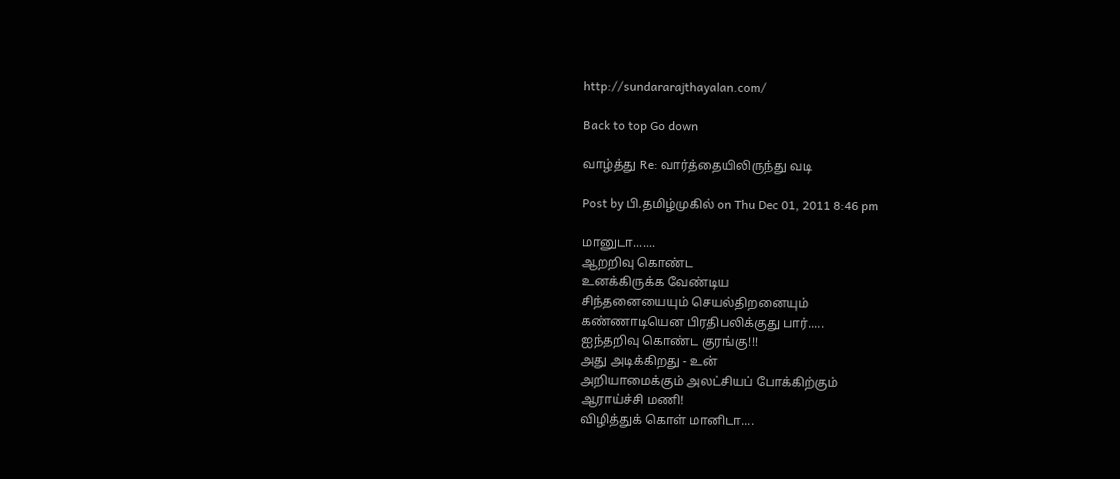http://sundararajthayalan.com/

Back to top Go down

வாழ்த்து Re: வார்த்தையிலிருந்து வடி

Post by பி.தமிழ்முகில் on Thu Dec 01, 2011 8:46 pm

மானுடா.......
ஆறறிவு கொண்ட
உனக்கிருக்க வேண்டிய
சிந்தனையையும் செயல்திறனையும்
கண்ணாடியென பிரதிபலிக்குது பார்.....
ஐந்தறிவு கொண்ட குரங்கு!!!
அது அடிக்கிறது - உன்
அறியாமைக்கும் அலட்சியப் போக்கிற்கும்
ஆராய்ச்சி மணி!
விழித்துக் கொள் மானிடா....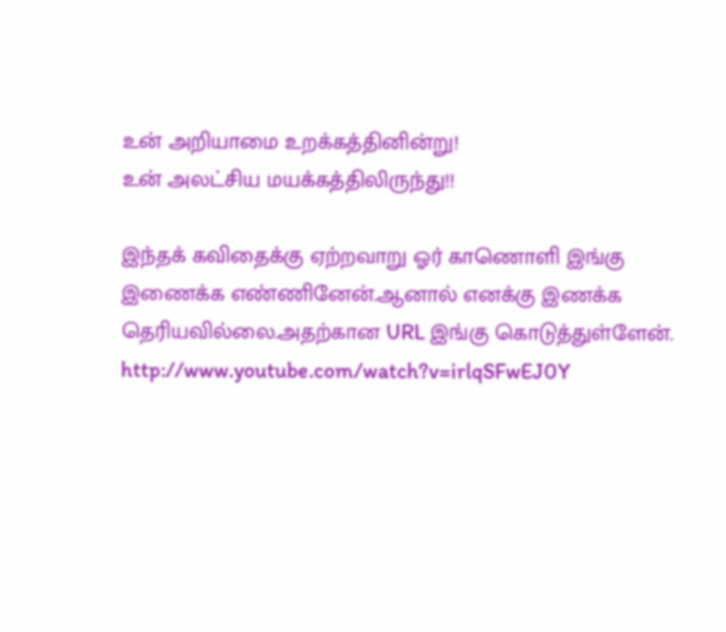உன் அறியாமை உறக்கத்தினின்று!
உன் அலட்சிய மயக்கத்திலிருந்து!!

இந்தக் கவிதைக்கு ஏற்றவாறு ஓர் காணொளி இங்கு இணைக்க எண்ணினேன்.ஆனால் எனக்கு இணக்க தெரியவில்லை.அதற்கான URL இங்கு கொடுத்துள்ளேன்.
http://www.youtube.com/watch?v=irlqSFwEJ0Y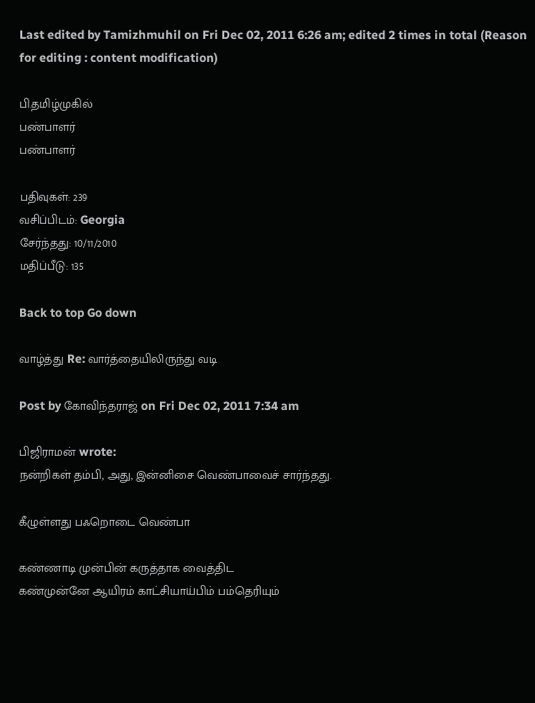Last edited by Tamizhmuhil on Fri Dec 02, 2011 6:26 am; edited 2 times in total (Reason for editing : content modification)

பி.தமிழ்முகில்
பண்பாளர்
பண்பாளர்

பதிவுகள்: 239
வசிப்பிடம்: Georgia
சேர்ந்தது: 10/11/2010
மதிப்பீடு: 135

Back to top Go down

வாழ்த்து Re: வார்த்தையிலிருந்து வடி

Post by கோவிந்தராஜ் on Fri Dec 02, 2011 7:34 am

பிஜிராமன் wrote:
நன்றிகள் தம்பி, அது, இன்னிசை வெண்பாவைச் சார்ந்தது.

கீழுள்ளது பஃறொடை வெண்பா

கண்ணாடி முன்பின் கருத்தாக வைத்திட
கண்முன்னே ஆயிரம் காட்சியாய்பிம் பம்தெரியும்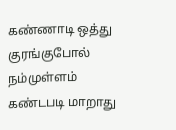கண்ணாடி ஒத்து குரங்குபோல் நம்முள்ளம்
கண்டபடி மாறாது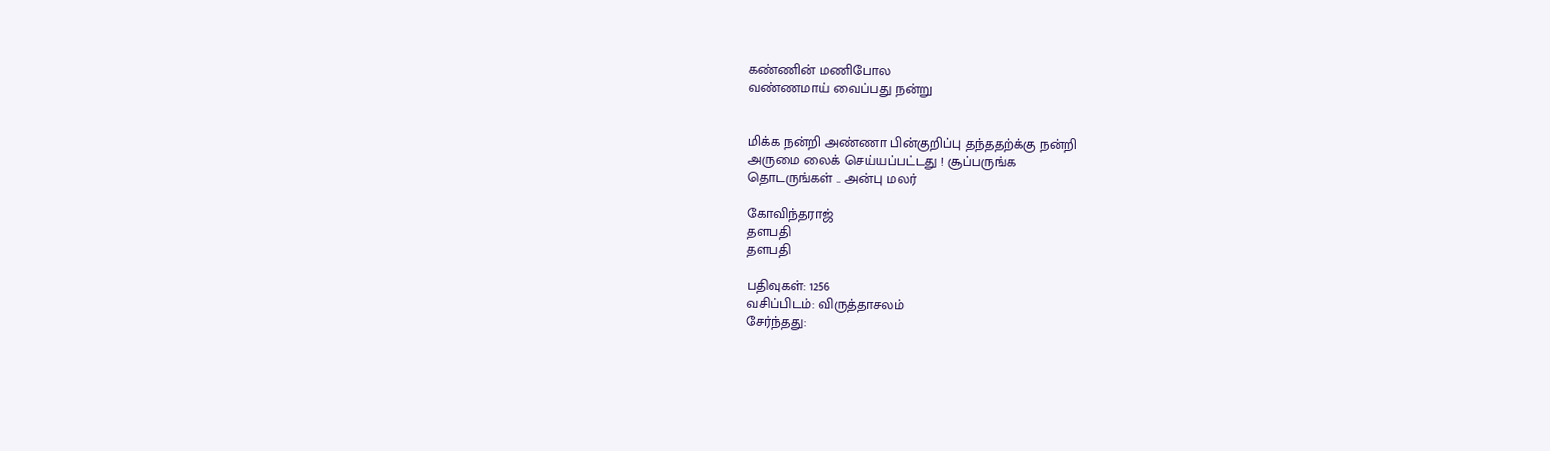கண்ணின் மணிபோல
வண்ணமாய் வைப்பது நன்று


மிக்க நன்றி அண்ணா பின்குறிப்பு தந்ததற்க்கு நன்றி
அருமை லைக் செய்யப்பட்டது ! சூப்பருங்க
தொடருங்கள் .. அன்பு மலர்

கோவிந்தராஜ்
தளபதி
தளபதி

பதிவுகள்: 1256
வசிப்பிடம்: விருத்தாசலம்
சேர்ந்தது: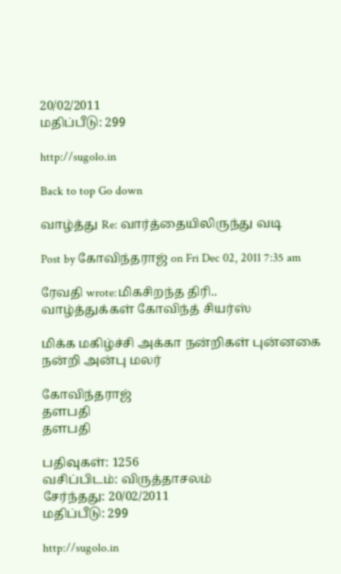20/02/2011
மதிப்பீடு: 299

http://sugolo.in

Back to top Go down

வாழ்த்து Re: வார்த்தையிலிருந்து வடி

Post by கோவிந்தராஜ் on Fri Dec 02, 2011 7:35 am

ரேவதி wrote:மிகசிறந்த திரி..
வாழ்த்துக்கள் கோவிந்த் சியர்ஸ்

மிக்க மகிழ்ச்சி அக்கா நன்றிகள் புன்னகை நன்றி அன்பு மலர்

கோவிந்தராஜ்
தளபதி
தளபதி

பதிவுகள்: 1256
வசிப்பிடம்: விருத்தாசலம்
சேர்ந்தது: 20/02/2011
மதிப்பீடு: 299

http://sugolo.in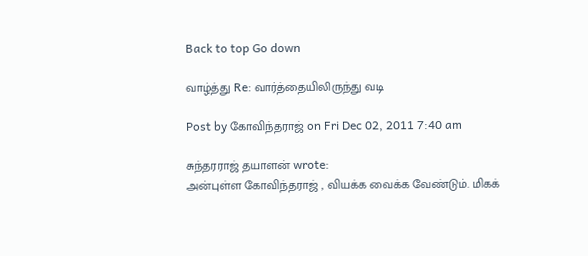Back to top Go down

வாழ்த்து Re: வார்த்தையிலிருந்து வடி

Post by கோவிந்தராஜ் on Fri Dec 02, 2011 7:40 am

சுந்தரராஜ் தயாளன் wrote:
அன்புள்ள கோவிந்தராஜ் , வியக்க வைக்க வேண்டும். மிகக்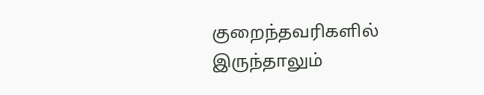குறைந்தவரிகளில் இருந்தாலும்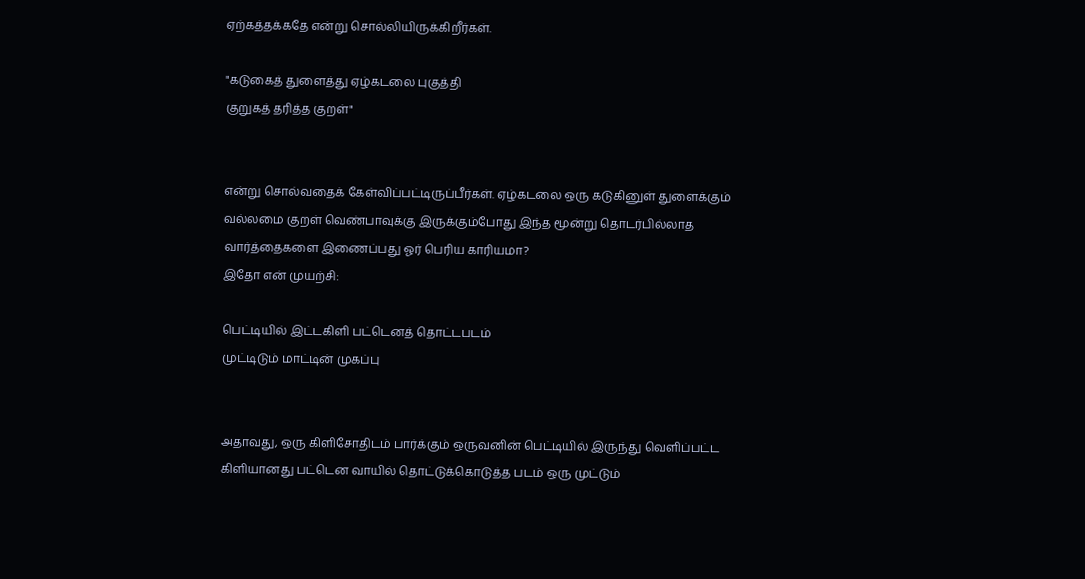ஏற்கத்தக்கதே என்று சொல்லியிருக்கிறீர்கள்.

"கடுகைத் துளைத்து ஏழ்கடலை புகுத்தி
குறுகத் தரித்த குறள்"


என்று சொல்வதைக் கேள்விப்பட்டிருப்பீர்கள். ஏழ்கடலை ஒரு கடுகினுள் துளைக்கும் வல்லமை குறள் வெண்பாவுக்கு இருக்கும்போது இந்த மூன்று தொடர்பில்லாத வார்த்தைகளை இணைப்பது ஓர் பெரிய காரியமா?
இதோ என் முயற்சி:

பெட்டியில் இட்டகிளி பட்டெனத் தொட்டபடம்
முட்டிடும் மாட்டின் முகப்பு


அதாவது, ஒரு கிளிசோதிடம் பார்க்கும் ஒருவனின் பெட்டியில் இருந்து வெளிப்பட்ட கிளியானது பட்டென வாயில் தொட்டுக்கொடுத்த படம் ஒரு முட்டும்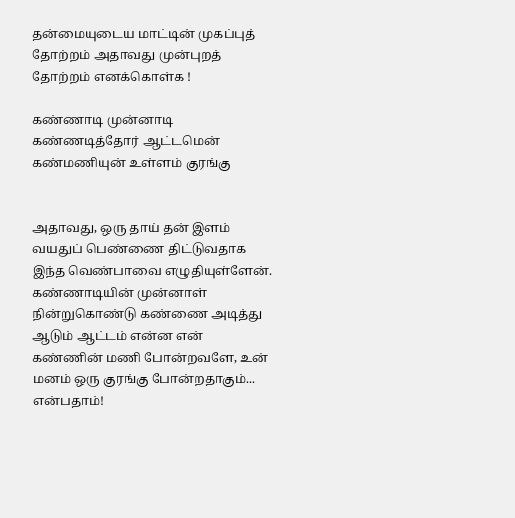தன்மையுடைய மாட்டின் முகப்புத் தோற்றம் அதாவது முன்புறத் தோற்றம் எனக்கொள்க !

கண்ணாடி முன்னாடி கண்ணடித்தோர் ஆட்டமென்
கண்மணியுன் உள்ளம் குரங்கு


அதாவது, ஒரு தாய் தன் இளம் வயதுப் பெண்ணை திட்டுவதாக இந்த வெண்பாவை எழுதியுள்ளேன். கண்ணாடியின் முன்னாள் நின்றுகொண்டு கண்ணை அடித்து ஆடும் ஆட்டம் என்ன என் கண்ணின் மணி போன்றவளே, உன் மனம் ஒரு குரங்கு போன்றதாகும்... என்பதாம்!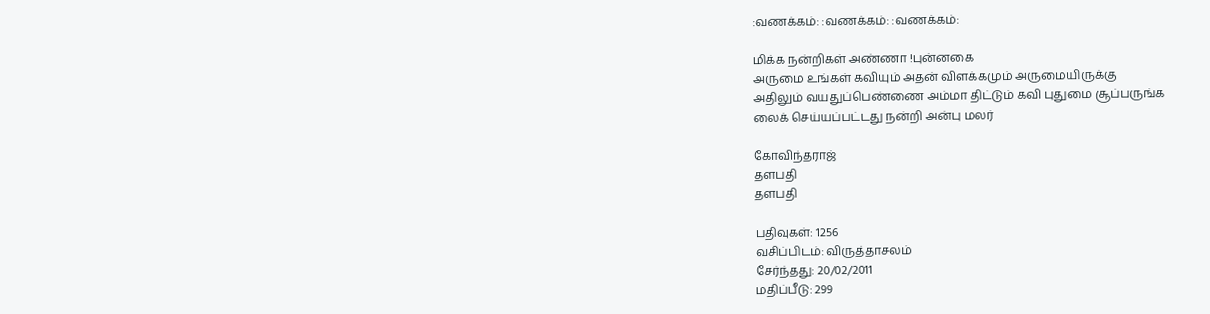:வணக்கம்: :வணக்கம்: :வணக்கம்:

மிக்க நன்றிகள் அண்ணா !புன்னகை
அருமை உங்கள் கவியும் அதன் விளக்கமும் அருமையிருக்கு
அதிலும் வயதுப்பெண்ணை அம்மா திட்டும் கவி புதுமை சூப்பருங்க
லைக் செய்யப்பட்டது நன்றி அன்பு மலர்

கோவிந்தராஜ்
தளபதி
தளபதி

பதிவுகள்: 1256
வசிப்பிடம்: விருத்தாசலம்
சேர்ந்தது: 20/02/2011
மதிப்பீடு: 299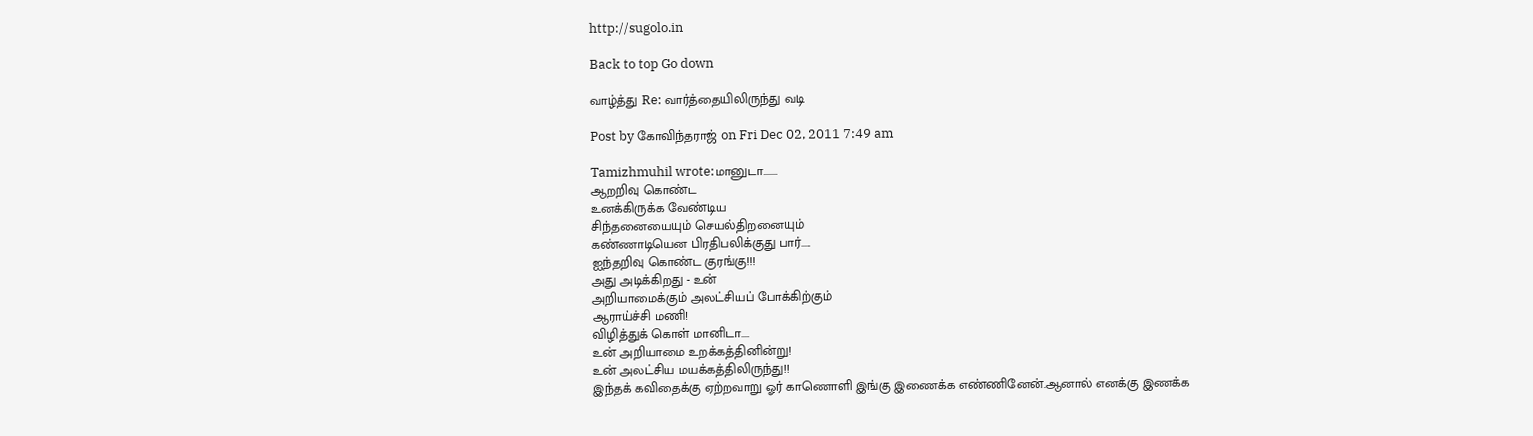http://sugolo.in

Back to top Go down

வாழ்த்து Re: வார்த்தையிலிருந்து வடி

Post by கோவிந்தராஜ் on Fri Dec 02, 2011 7:49 am

Tamizhmuhil wrote:மானுடா.......
ஆறறிவு கொண்ட
உனக்கிருக்க வேண்டிய
சிந்தனையையும் செயல்திறனையும்
கண்ணாடியென பிரதிபலிக்குது பார்.....
ஐந்தறிவு கொண்ட குரங்கு!!!
அது அடிக்கிறது - உன்
அறியாமைக்கும் அலட்சியப் போக்கிற்கும்
ஆராய்ச்சி மணி!
விழித்துக் கொள் மானிடா....
உன் அறியாமை உறக்கத்தினின்று!
உன் அலட்சிய மயக்கத்திலிருந்து!!
இந்தக் கவிதைக்கு ஏற்றவாறு ஓர் காணொளி இங்கு இணைக்க எண்ணினேன்.ஆனால் எனக்கு இணக்க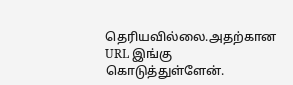தெரியவில்லை.அதற்கான URL இங்கு கொடுத்துள்ளேன்.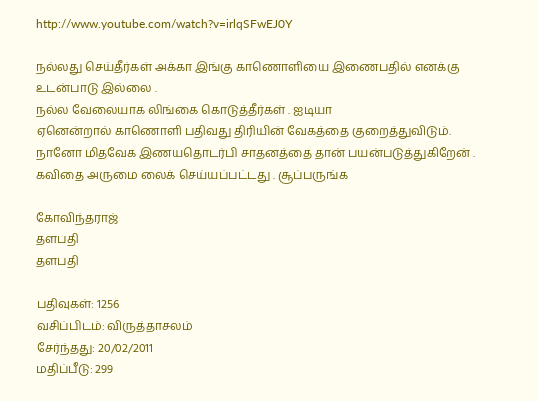http://www.youtube.com/watch?v=irlqSFwEJ0Y

நல்லது செய்தீர்கள் அக்கா இங்கு காணொளியை இணைபதில் எனக்கு உடன்பாடு இல்லை .
நல்ல வேலையாக லிங்கை கொடுத்தீர்கள் . ஐடியா
ஏனென்றால் காணொளி பதிவது திரியின் வேகத்தை குறைத்துவிடும்.
நானோ மிதவேக இணயதொடர்பி சாதனத்தை தான் பயன்படுத்துகிறேன் .
கவிதை அருமை லைக் செய்யப்பட்டது . சூப்பருங்க

கோவிந்தராஜ்
தளபதி
தளபதி

பதிவுகள்: 1256
வசிப்பிடம்: விருத்தாசலம்
சேர்ந்தது: 20/02/2011
மதிப்பீடு: 299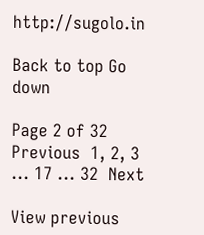http://sugolo.in

Back to top Go down

Page 2 of 32 Previous  1, 2, 3 ... 17 ... 32  Next

View previous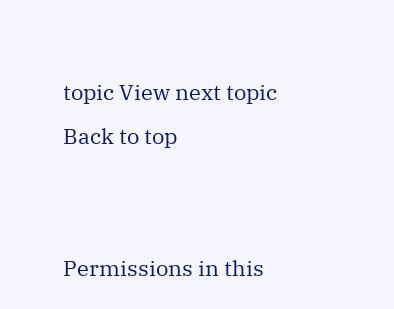topic View next topic Back to top


Permissions in this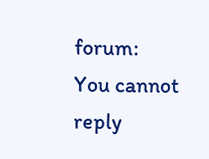forum:
You cannot reply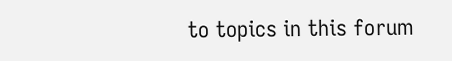to topics in this forum